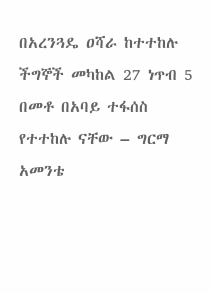በአረንጓዴ ዐሻራ ከተተከሉ ችግኞች መካከል 27 ነጥብ 5 በመቶ በአባይ ተፋሰስ የተተከሉ ናቸው – ግርማ አመንቴ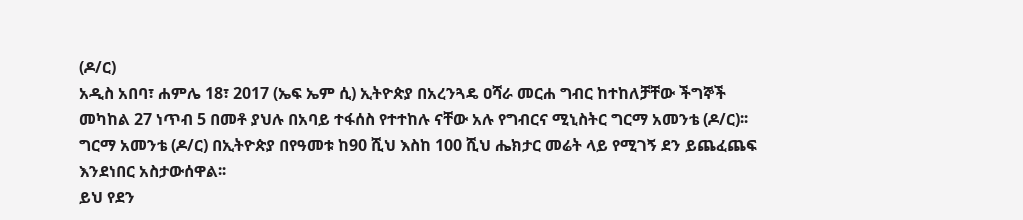(ዶ/ር)
አዲስ አበባ፣ ሐምሌ 18፣ 2017 (ኤፍ ኤም ሲ) ኢትዮጵያ በአረንጓዴ ዐሻራ መርሐ ግብር ከተከለቻቸው ችግኞች መካከል 27 ነጥብ 5 በመቶ ያህሉ በአባይ ተፋሰስ የተተከሉ ናቸው አሉ የግብርና ሚኒስትር ግርማ አመንቴ (ዶ/ር)፡፡
ግርማ አመንቴ (ዶ/ር) በኢትዮጵያ በየዓመቱ ከ90 ሺህ እስከ 100 ሺህ ሔክታር መሬት ላይ የሚገኝ ደን ይጨፈጨፍ እንደነበር አስታውሰዋል፡፡
ይህ የደን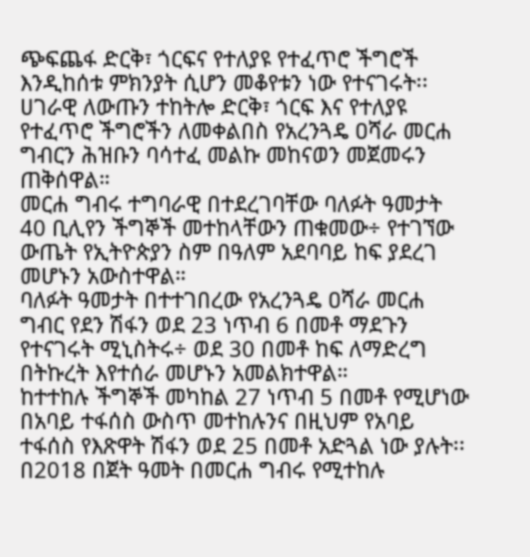ጭፍጨፋ ድርቅ፣ ጎርፍና የተለያዩ የተፈጥሮ ችግሮች እንዲከሰቱ ምክንያት ሲሆን መቆየቱን ነው የተናገሩት፡፡
ሀገራዊ ለውጡን ተከትሎ ድርቅ፣ ጎርፍ እና የተለያዩ የተፈጥሮ ችግሮችን ለመቀልበስ የአረንጓዴ ዐሻራ መርሐ ግብርን ሕዝቡን ባሳተፈ መልኩ መከናወን መጀመሩን ጠቅሰዋል።
መርሐ ግብሩ ተግባራዊ በተደረገባቸው ባለፉት ዓመታት 40 ቢሊየን ችግኞች መተከላቸውን ጠቁመው÷ የተገኘው ውጤት የኢትዮጵያን ስም በዓለም አደባባይ ከፍ ያደረገ መሆኑን አውስተዋል።
ባለፉት ዓመታት በተተገበረው የአረንጓዴ ዐሻራ መርሐ ግብር የደን ሽፋን ወደ 23 ነጥብ 6 በመቶ ማደጉን የተናገሩት ሚኒስትሩ÷ ወደ 30 በመቶ ከፍ ለማድረግ በትኩረት እየተሰራ መሆኑን አመልክተዋል።
ከተተከሉ ችግኞች መካከል 27 ነጥብ 5 በመቶ የሚሆነው በአባይ ተፋሰስ ውስጥ መተከሉንና በዚህም የአባይ ተፋሰስ የእጽዋት ሽፋን ወደ 25 በመቶ አድጓል ነው ያሉት፡፡
በ2018 በጀት ዓመት በመርሐ ግብሩ የሚተከሉ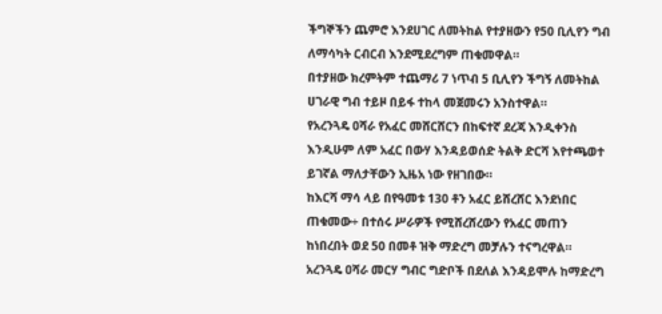ችግኞችን ጨምሮ እንደሀገር ለመትከል የተያዘውን የ50 ቢሊየን ግብ ለማሳካት ርብርብ እንደሚደረግም ጠቁመዋል።
በተያዘው ክረምትም ተጨማሪ 7 ነጥብ 5 ቢሊየን ችግኝ ለመትከል ሀገራዊ ግብ ተይዞ በይፋ ተከላ መጀመሩን አንስተዋል።
የአረንጓዴ ዐሻራ የአፈር መሸርሸርን በከፍተኛ ደረጃ እንዲቀንስ እንዲሁም ለም አፈር በውሃ እንዳይወሰድ ትልቅ ድርሻ እየተጫወተ ይገኛል ማለታቸውን ኢዜአ ነው የዘገበው።
ከእርሻ ማሳ ላይ በየዓመቱ 130 ቶን አፈር ይሸረሸር እንደነበር ጠቁመው÷ በተሰሩ ሥራዎች የሚሸረሸረውን የአፈር መጠን ከነበረበት ወደ 50 በመቶ ዝቅ ማድረግ መቻሉን ተናግረዋል።
አረንጓዴ ዐሻራ መርሃ ግብር ግድቦች በደለል እንዳይሞሉ ከማድረግ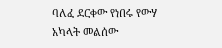ባለፈ ደርቀው የነበሩ የውሃ አካላት መልሰው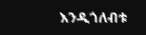እንዲጎለብቱ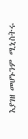እያገዘ መሆኑንም ሚኒስትሩ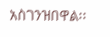አስገንዝበዋል፡፡